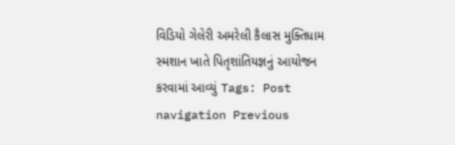વિડિયો ગેલેરી અમરેલી કૈલાસ મુક્તિધામ સ્મશાન ખાતે પિતૃશાંતિયજ્ઞનું આયોજન કરવામાં આવ્યું Tags: Post navigation Previous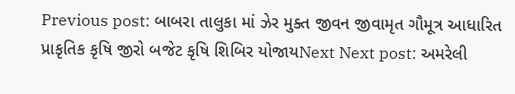Previous post: બાબરા તાલુકા માં ઝેર મુક્ત જીવન જીવામૃત ગૌમૂત્ર આધારિત પ્રાકૃતિક કૃષિ જીરો બજેટ કૃષિ શિબિર યોજાયNext Next post: અમરેલી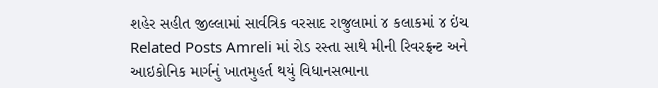શહેર સહીત જીલ્લામાં સાર્વત્રિક વરસાદ રાજુલામાં ૪ કલાકમાં ૪ ઇંચ Related Posts Amreli માં રોડ રસ્તા સાથે મીની રિવરફ્રન્ટ અને આઇકોનિક માર્ગનું ખાતમુહર્ત થયું વિધાનસભાના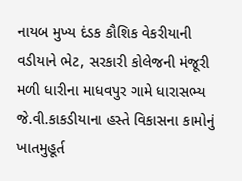નાયબ મુખ્ય દંડક કૌશિક વેકરીયાની વડીયાને ભેટ, સરકારી કોલેજની મંજૂરી મળી ધારીના માધવપુર ગામે ધારાસભ્ય જે.વી.કાકડીયાના હસ્તે વિકાસના કામોનું ખાતમુહૂર્ત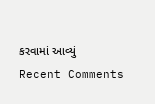કરવામાં આવ્યું
Recent Comments